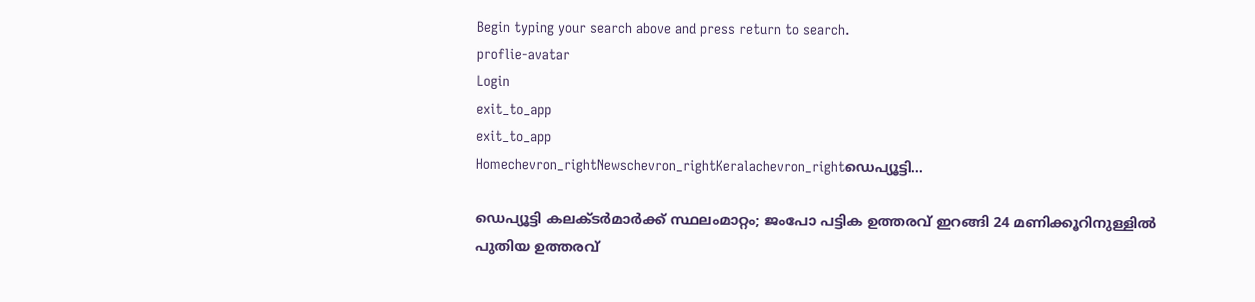Begin typing your search above and press return to search.
proflie-avatar
Login
exit_to_app
exit_to_app
Homechevron_rightNewschevron_rightKeralachevron_rightഡെപ്യൂട്ടി...

ഡെപ്യൂട്ടി കലക്ടർമാർക്ക് സ്ഥലംമാറ്റം; ജംപോ പട്ടിക ഉത്തരവ് ഇറങ്ങി 24 മണിക്കൂറിനുള്ളിൽ പുതിയ ഉത്തരവ്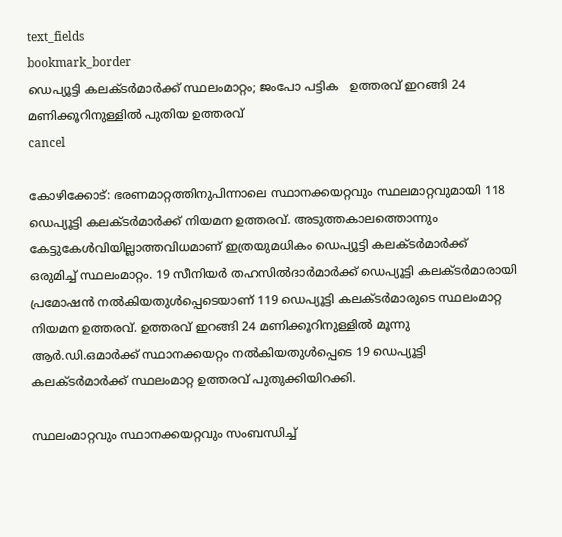text_fields
bookmark_border
ഡെപ്യൂട്ടി കലക്ടർമാർക്ക് സ്ഥലംമാറ്റം; ജംപോ പട്ടിക   ഉത്തരവ് ഇറങ്ങി 24 മണിക്കൂറിനുള്ളിൽ പുതിയ ഉത്തരവ്
cancel

കോഴിക്കോട്: ഭരണമാറ്റത്തിനുപിന്നാലെ സ്ഥാനക്കയറ്റവും സ്ഥലമാറ്റവുമായി 118 ഡെപ്യൂട്ടി കലക്ടർമാർക്ക് നിയമന ഉത്തരവ്. അടുത്തകാലത്തൊന്നും കേട്ടുകേൾവിയില്ലാത്തവിധമാണ് ഇത്രയുമധികം ഡെപ്യൂട്ടി കലക്ടർമാർക്ക് ഒരുമിച്ച് സ്ഥലംമാറ്റം. 19 സീനിയർ തഹസിൽദാർമാർക്ക് ഡെപ്യൂട്ടി കലക്ടർമാരായി പ്രമോഷൻ നൽകിയതുൾപ്പെടെയാണ് 119 ഡെപ്യൂട്ടി കലക്ടർമാരുടെ സ്ഥലംമാറ്റ നിയമന ഉത്തരവ്. ഉത്തരവ് ഇറങ്ങി 24 മണിക്കൂറിനുള്ളിൽ മൂന്നു ആർ.ഡി.ഒമാർക്ക് സ്ഥാനക്കയറ്റം നൽകിയതുൾപ്പെടെ 19 ഡെപ്യൂട്ടി കലക്ടർമാർക്ക് സ്ഥലംമാറ്റ ഉത്തരവ് പുതുക്കിയിറക്കി.

സ്ഥലംമാറ്റവും സ്ഥാനക്കയറ്റവും സംബന്ധിച്ച്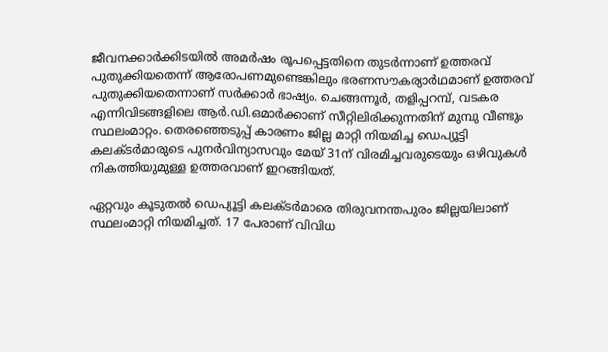ജീവനക്കാർക്കിടയിൽ അമർഷം രൂപപ്പെട്ടതിനെ തുടർന്നാണ് ഉത്തരവ് പുതുക്കിയതെന്ന് ആരോപണമുണ്ടെങ്കിലും ഭരണസൗകര്യാർഥമാണ് ഉത്തരവ് പുതുക്കിയതെന്നാണ് സർക്കാർ ഭാഷ്യം. ചെങ്ങന്നൂർ, തളിപ്പറമ്പ്, വടകര എന്നിവിടങ്ങളിലെ ആർ.ഡി.ഒമാർക്കാണ് സീറ്റിലിരിക്കുന്നതിന് മുമ്പു വീണ്ടും സ്ഥലംമാറ്റം. തെരഞ്ഞെടുപ്പ് കാരണം ജില്ല മാറ്റി നിയമിച്ച ഡെപ്യൂട്ടി കലക്ടർമാരുടെ പുനർവിന്യാസവും മേയ്‌ 31ന് വിരമിച്ചവരുടെയും ഒഴിവുകൾ നികത്തിയുമുള്ള ഉത്തരവാണ് ഇറങ്ങിയത്.

ഏറ്റവും കൂടുതൽ ഡെപ്യൂട്ടി കലക്ടർമാരെ തിരുവനന്തപുരം ജില്ലയിലാണ് സ്ഥലംമാറ്റി നിയമിച്ചത്. 17 പേരാണ് വിവിധ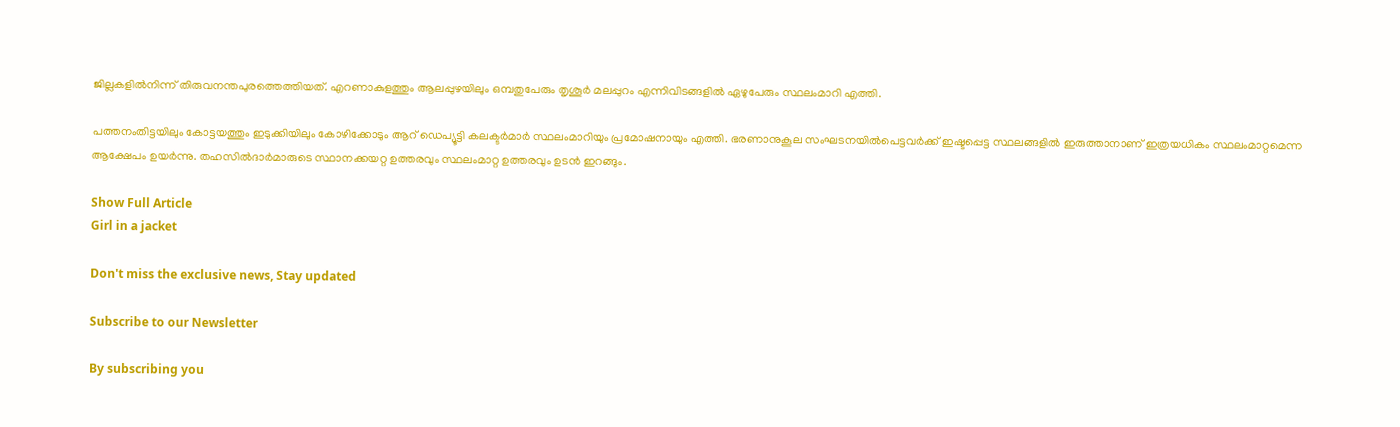ജില്ലകളിൽനിന്ന് തിരുവനന്തപുരത്തെത്തിയത്. എറണാകുളത്തും ആലപ്പുഴയിലും ഒമ്പതുപേരും തൃശൂർ മലപ്പുറം എന്നിവിടങ്ങളിൽ ഏഴുപേരും സ്ഥലംമാറി എത്തി.

പത്തനംതിട്ടയിലും കോട്ടയത്തും ഇടുക്കിയിലും കോഴിക്കോടും ആറ് ഡെപ്യൂട്ടി കലക്ടർമാർ സ്ഥലംമാറിയും പ്രമോഷനായും എത്തി. ഭരണാനുകൂല സംഘടനയിൽപെട്ടവർക്ക് ഇഷ്ടപ്പെട്ട സ്ഥലങ്ങളിൽ ഇരുത്താനാണ് ഇത്രയധികം സ്ഥലംമാറ്റമെന്ന ആക്ഷേപം ഉയർന്നു. തഹസിൽദാർമാരുടെ സ്ഥാനക്കയറ്റ ഉത്തരവും സ്ഥലംമാറ്റ ഉത്തരവും ഉടൻ ഇറങ്ങും.

Show Full Article
Girl in a jacket

Don't miss the exclusive news, Stay updated

Subscribe to our Newsletter

By subscribing you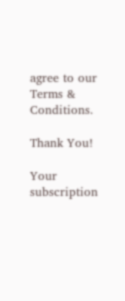agree to our Terms & Conditions.

Thank You!

Your subscription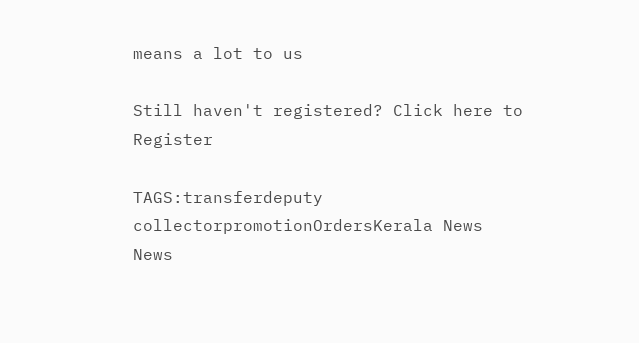means a lot to us

Still haven't registered? Click here to Register

TAGS:transferdeputy collectorpromotionOrdersKerala News
News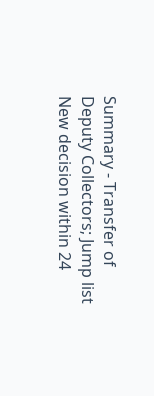Summary - Transfer of Deputy Collectors; Jump list New decision within 24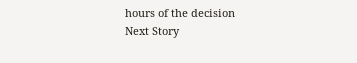hours of the decision
Next Story